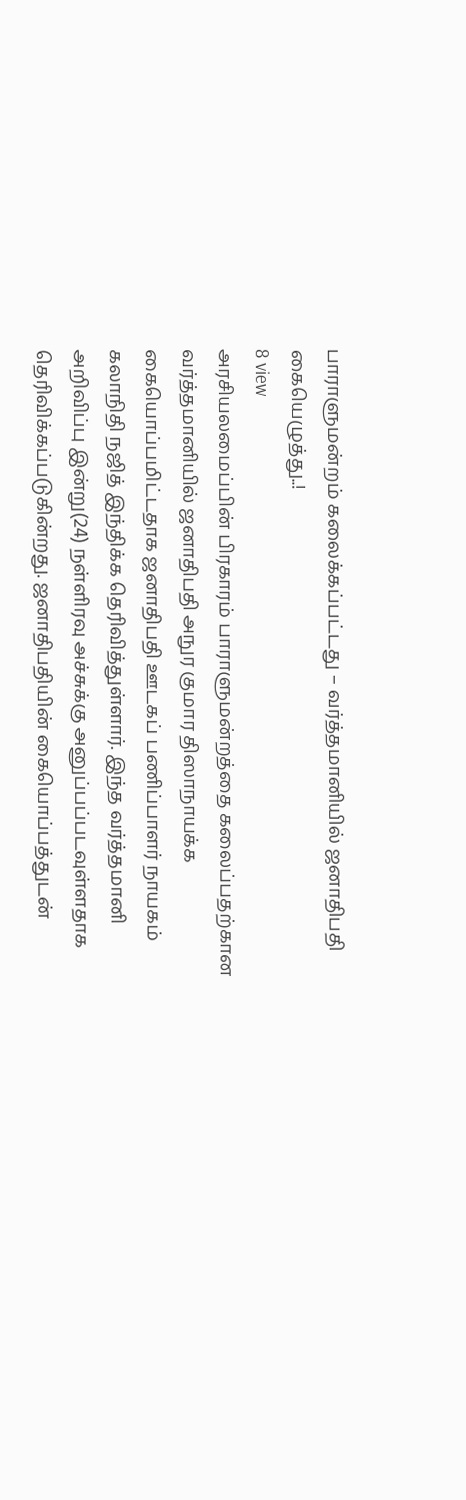பாராளுமன்றம் கலைக்கப்பட்டது – வர்த்தமானியில் ஜனாதிபதி கையெழுத்து..!
8 view
அரசியலமைப்பின் பிரகாரம் பாராளுமன்றத்தை கலைப்பதற்கான வர்த்தமானியில் ஜனாதிபதி அநுர குமார திஸாநாயக்க கையொப்பமிட்டதாக ஜனாதிபதி ஊடகப் பணிப்பாளர் நாயகம் கலாநிதி நஜித் இந்திக்க தெரிவித்துள்ளார். இந்த வர்த்தமானி அறிவிப்பு இன்று(24) நள்ளிரவு அச்சுக்கு அனுப்பப்படவுள்ளதாக தெரிவிக்கப்படுகின்றது. ஜனாதிபதியின் கையொப்பத்துடன்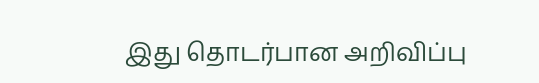இது தொடர்பான அறிவிப்பு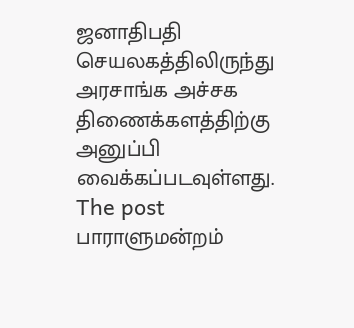ஜனாதிபதி செயலகத்திலிருந்து அரசாங்க அச்சக திணைக்களத்திற்கு அனுப்பி வைக்கப்படவுள்ளது.
The post பாராளுமன்றம்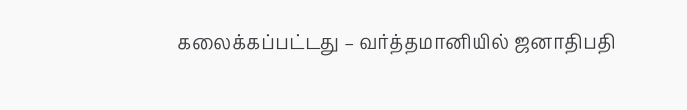கலைக்கப்பட்டது – வர்த்தமானியில் ஜனாதிபதி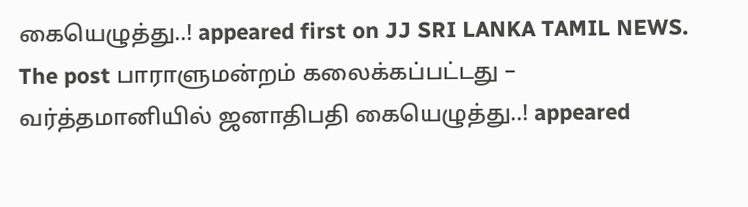கையெழுத்து..! appeared first on JJ SRI LANKA TAMIL NEWS.
The post பாராளுமன்றம் கலைக்கப்பட்டது – வர்த்தமானியில் ஜனாதிபதி கையெழுத்து..! appeared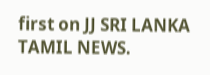first on JJ SRI LANKA TAMIL NEWS.